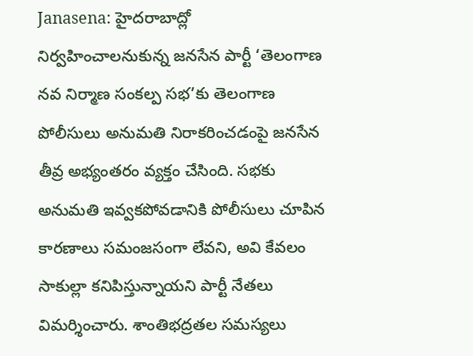Janasena: హైదరాబాద్లో నిర్వహించాలనుకున్న జనసేన పార్టీ ‘తెలంగాణ నవ నిర్మాణ సంకల్ప సభ’కు తెలంగాణ పోలీసులు అనుమతి నిరాకరించడంపై జనసేన తీవ్ర అభ్యంతరం వ్యక్తం చేసింది. సభకు అనుమతి ఇవ్వకపోవడానికి పోలీసులు చూపిన కారణాలు సమంజసంగా లేవని, అవి కేవలం సాకుల్లా కనిపిస్తున్నాయని పార్టీ నేతలు విమర్శించారు. శాంతిభద్రతల సమస్యలు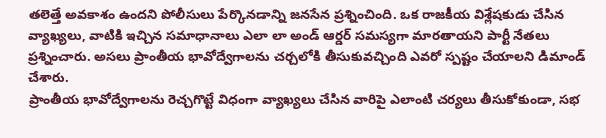తలెత్తే అవకాశం ఉందని పోలీసులు పేర్కొనడాన్ని జనసేన ప్రశ్నించింది. ఒక రాజకీయ విశ్లేషకుడు చేసిన వ్యాఖ్యలు, వాటికి ఇచ్చిన సమాధానాలు ఎలా లా అండ్ ఆర్డర్ సమస్యగా మారతాయని పార్టీ నేతలు ప్రశ్నించారు. అసలు ప్రాంతీయ భావోద్వేగాలను చర్చలోకి తీసుకువచ్చింది ఎవరో స్పష్టం చేయాలని డిమాండ్ చేశారు.
ప్రాంతీయ భావోద్వేగాలను రెచ్చగొట్టే విధంగా వ్యాఖ్యలు చేసిన వారిపై ఎలాంటి చర్యలు తీసుకోకుండా, సభ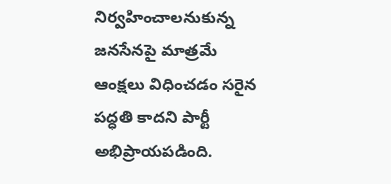నిర్వహించాలనుకున్న జనసేనపై మాత్రమే ఆంక్షలు విధించడం సరైన పద్ధతి కాదని పార్టీ అభిప్రాయపడింది.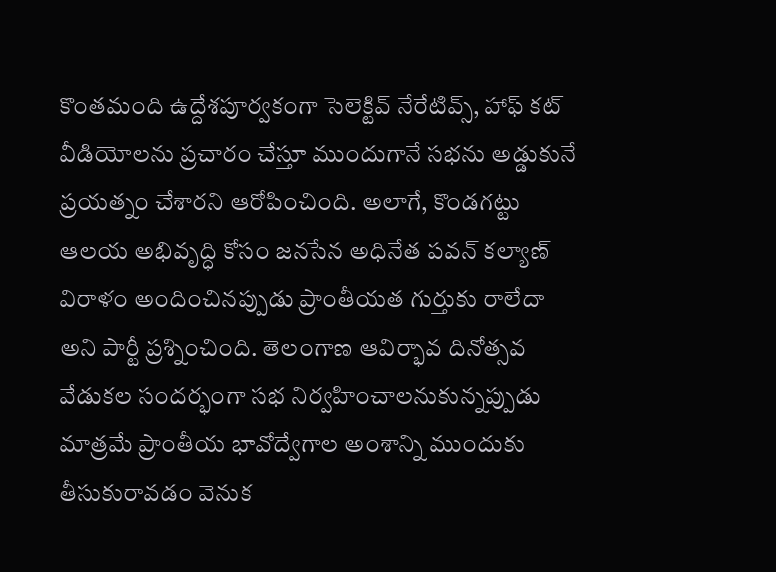కొంతమంది ఉద్దేశపూర్వకంగా సెలెక్టివ్ నేరేటివ్స్, హాఫ్ కట్ వీడియోలను ప్రచారం చేస్తూ ముందుగానే సభను అడ్డుకునే ప్రయత్నం చేశారని ఆరోపించింది. అలాగే, కొండగట్టు ఆలయ అభివృద్ధి కోసం జనసేన అధినేత పవన్ కల్యాణ్ విరాళం అందించినప్పుడు ప్రాంతీయత గుర్తుకు రాలేదా అని పార్టీ ప్రశ్నించింది. తెలంగాణ ఆవిర్భావ దినోత్సవ వేడుకల సందర్భంగా సభ నిర్వహించాలనుకున్నప్పుడు మాత్రమే ప్రాంతీయ భావోద్వేగాల అంశాన్ని ముందుకు తీసుకురావడం వెనుక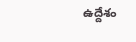ఉద్దేశం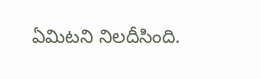ఏమిటని నిలదీసింది.